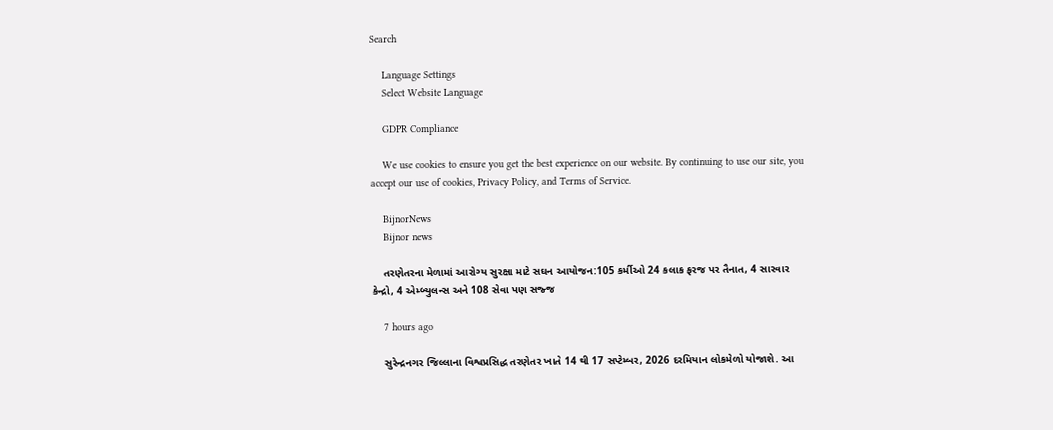Search

    Language Settings
    Select Website Language

    GDPR Compliance

    We use cookies to ensure you get the best experience on our website. By continuing to use our site, you accept our use of cookies, Privacy Policy, and Terms of Service.

    BijnorNews
    Bijnor news

    તરણેતરના મેળામાં આરોગ્ય સુરક્ષા માટે સઘન આયોજન:105 કર્મીઓ 24 કલાક ફરજ પર તૈનાત, 4 સારવાર કેન્દ્રો, 4 એમ્બ્યુલન્સ અને 108 સેવા પણ સજ્જ

    7 hours ago

    સુરેન્દ્રનગર જિલ્લાના વિશ્વપ્રસિદ્ધ તરણેતર ખાતે 14 થી 17 સપ્ટેમ્બર, 2026 દરમિયાન લોકમેળો યોજાશે. આ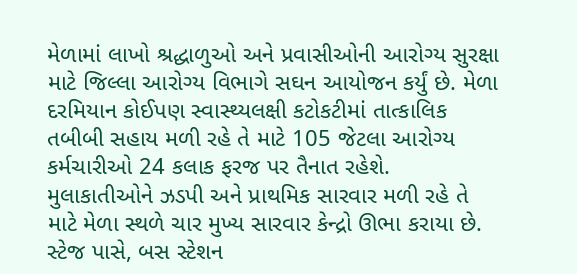મેળામાં લાખો શ્રદ્ધાળુઓ અને પ્રવાસીઓની આરોગ્ય સુરક્ષા માટે જિલ્લા આરોગ્ય વિભાગે સઘન આયોજન કર્યું છે. મેળા દરમિયાન કોઈપણ સ્વાસ્થ્યલક્ષી કટોકટીમાં તાત્કાલિક તબીબી સહાય મળી રહે તે માટે 105 જેટલા આરોગ્ય કર્મચારીઓ 24 કલાક ફરજ પર તૈનાત રહેશે. મુલાકાતીઓને ઝડપી અને પ્રાથમિક સારવાર મળી રહે તે માટે મેળા સ્થળે ચાર મુખ્ય સારવાર કેન્દ્રો ઊભા કરાયા છે. સ્ટેજ પાસે, બસ સ્ટેશન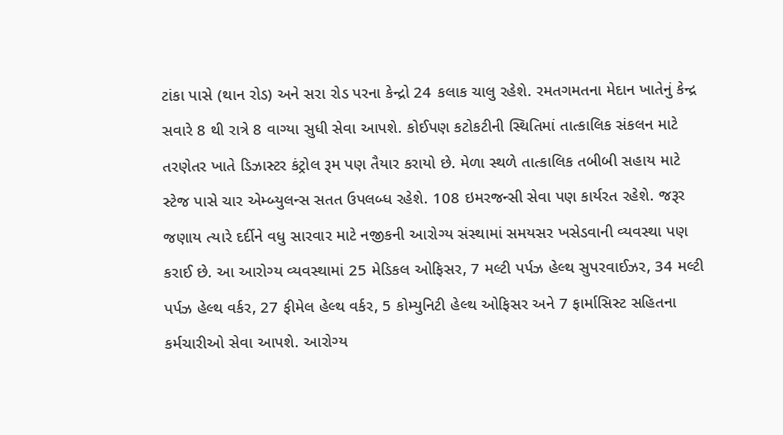ટાંકા પાસે (થાન રોડ) અને સરા રોડ પરના કેન્દ્રો 24 કલાક ચાલુ રહેશે. રમતગમતના મેદાન ખાતેનું કેન્દ્ર સવારે 8 થી રાત્રે 8 વાગ્યા સુધી સેવા આપશે. કોઈપણ કટોકટીની સ્થિતિમાં તાત્કાલિક સંકલન માટે તરણેતર ખાતે ડિઝાસ્ટર કંટ્રોલ રૂમ પણ તૈયાર કરાયો છે. મેળા સ્થળે તાત્કાલિક તબીબી સહાય માટે સ્ટેજ પાસે ચાર એમ્બ્યુલન્સ સતત ઉપલબ્ધ રહેશે. 108 ઇમરજન્સી સેવા પણ કાર્યરત રહેશે. જરૂર જણાય ત્યારે દર્દીને વધુ સારવાર માટે નજીકની આરોગ્ય સંસ્થામાં સમયસર ખસેડવાની વ્યવસ્થા પણ કરાઈ છે. આ આરોગ્ય વ્યવસ્થામાં 25 મેડિકલ ઓફિસર, 7 મલ્ટી પર્પઝ હેલ્થ સુપરવાઈઝર, 34 મલ્ટી પર્પઝ હેલ્થ વર્કર, 27 ફીમેલ હેલ્થ વર્કર, 5 કોમ્યુનિટી હેલ્થ ઓફિસર અને 7 ફાર્માસિસ્ટ સહિતના કર્મચારીઓ સેવા આપશે. આરોગ્ય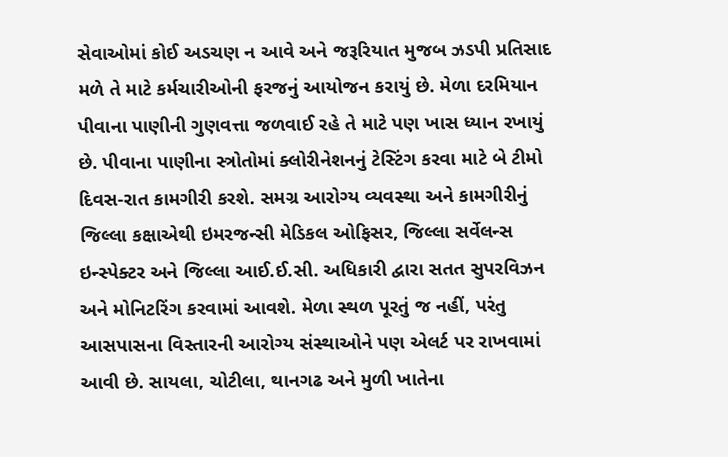સેવાઓમાં કોઈ અડચણ ન આવે અને જરૂરિયાત મુજબ ઝડપી પ્રતિસાદ મળે તે માટે કર્મચારીઓની ફરજનું આયોજન કરાયું છે. મેળા દરમિયાન પીવાના પાણીની ગુણવત્તા જળવાઈ રહે તે માટે પણ ખાસ ધ્યાન રખાયું છે. પીવાના પાણીના સ્ત્રોતોમાં ક્લોરીનેશનનું ટેસ્ટિંગ કરવા માટે બે ટીમો દિવસ-રાત કામગીરી કરશે. સમગ્ર આરોગ્ય વ્યવસ્થા અને કામગીરીનું જિલ્લા કક્ષાએથી ઇમરજન્સી મેડિકલ ઓફિસર, જિલ્લા સર્વેલન્સ ઇન્સ્પેક્ટર અને જિલ્લા આઈ.ઈ.સી. અધિકારી દ્વારા સતત સુપરવિઝન અને મોનિટરિંગ કરવામાં આવશે. મેળા સ્થળ પૂરતું જ નહીં, પરંતુ આસપાસના વિસ્તારની આરોગ્ય સંસ્થાઓને પણ એલર્ટ પર રાખવામાં આવી છે. સાયલા, ચોટીલા, થાનગઢ અને મુળી ખાતેના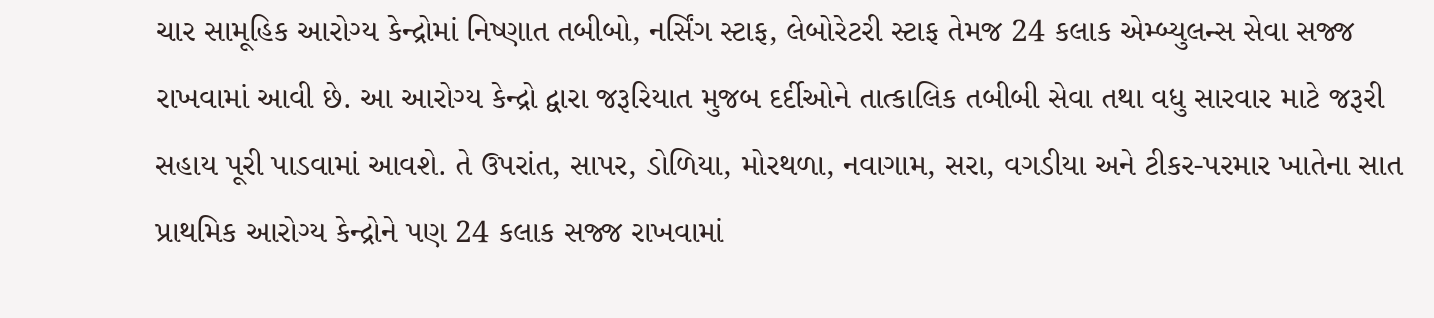ચાર સામૂહિક આરોગ્ય કેન્દ્રોમાં નિષ્ણાત તબીબો, નર્સિંગ સ્ટાફ, લેબોરેટરી સ્ટાફ તેમજ 24 કલાક એમ્બ્યુલન્સ સેવા સજ્જ રાખવામાં આવી છે. આ આરોગ્ય કેન્દ્રો દ્વારા જરૂરિયાત મુજબ દર્દીઓને તાત્કાલિક તબીબી સેવા તથા વધુ સારવાર માટે જરૂરી સહાય પૂરી પાડવામાં આવશે. તે ઉપરાંત, સાપર, ડોળિયા, મોરથળા, નવાગામ, સરા, વગડીયા અને ટીકર-પરમાર ખાતેના સાત પ્રાથમિક આરોગ્ય કેન્દ્રોને પણ 24 કલાક સજ્જ રાખવામાં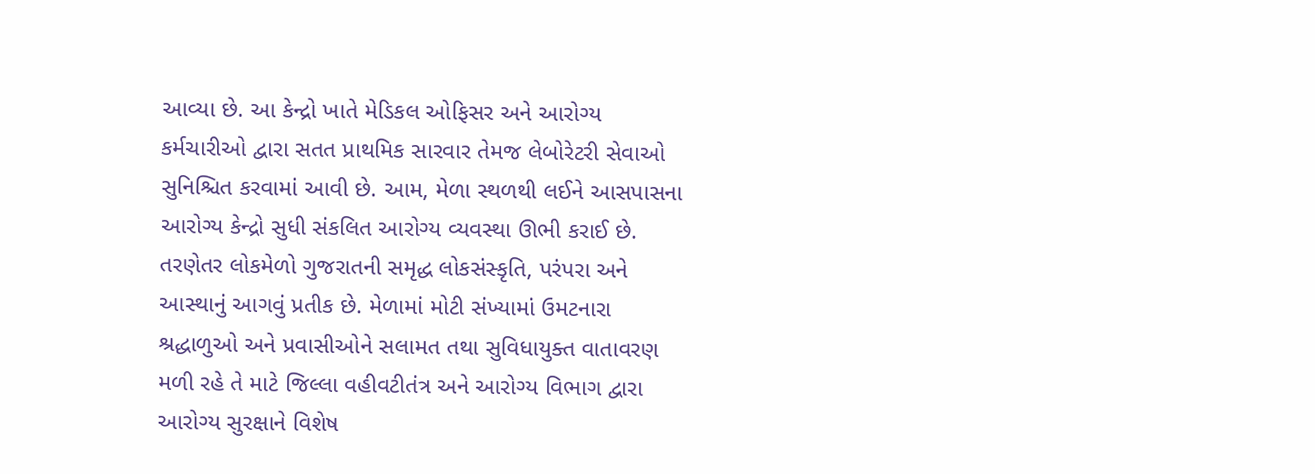આવ્યા છે. આ કેન્દ્રો ખાતે મેડિકલ ઓફિસર અને આરોગ્ય કર્મચારીઓ દ્વારા સતત પ્રાથમિક સારવાર તેમજ લેબોરેટરી સેવાઓ સુનિશ્ચિત કરવામાં આવી છે. આમ, મેળા સ્થળથી લઈને આસપાસના આરોગ્ય કેન્દ્રો સુધી સંકલિત આરોગ્ય વ્યવસ્થા ઊભી કરાઈ છે. તરણેતર લોકમેળો ગુજરાતની સમૃદ્ધ લોકસંસ્કૃતિ, પરંપરા અને આસ્થાનું આગવું પ્રતીક છે. મેળામાં મોટી સંખ્યામાં ઉમટનારા શ્રદ્ધાળુઓ અને પ્રવાસીઓને સલામત તથા સુવિધાયુક્ત વાતાવરણ મળી રહે તે માટે જિલ્લા વહીવટીતંત્ર અને આરોગ્ય વિભાગ દ્વારા આરોગ્ય સુરક્ષાને વિશેષ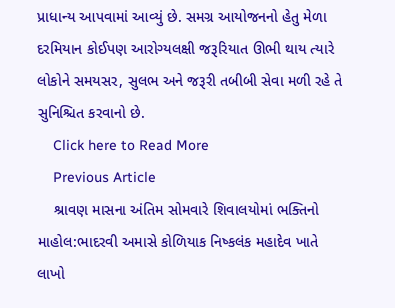પ્રાધાન્ય આપવામાં આવ્યું છે. સમગ્ર આયોજનનો હેતુ મેળા દરમિયાન કોઈપણ આરોગ્યલક્ષી જરૂરિયાત ઊભી થાય ત્યારે લોકોને સમયસર, સુલભ અને જરૂરી તબીબી સેવા મળી રહે તે સુનિશ્ચિત કરવાનો છે.
    Click here to Read More
    Previous Article
    શ્રાવણ માસના અંતિમ સોમવારે શિવાલયોમાં ભક્તિનો માહોલ:ભાદરવી અમાસે કોળિયાક નિષ્કલંક મહાદેવ ખાતે લાખો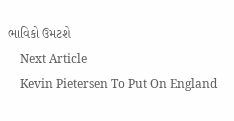ભાવિકો ઉમટશે
    Next Article
    Kevin Pietersen To Put On England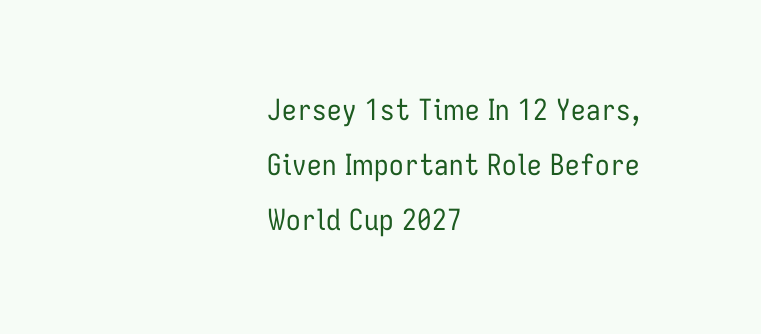Jersey 1st Time In 12 Years, Given Important Role Before World Cup 2027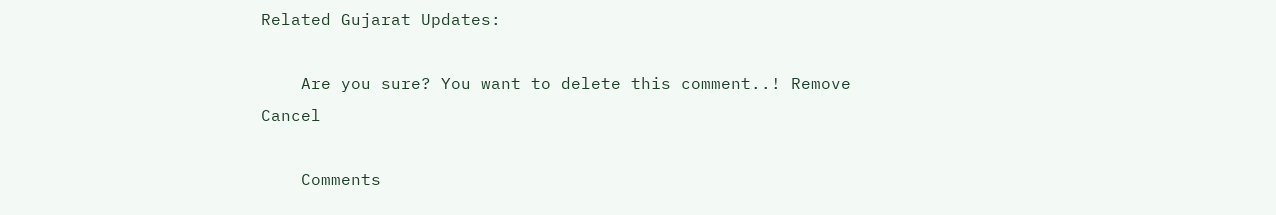Related Gujarat Updates:

    Are you sure? You want to delete this comment..! Remove Cancel

    Comments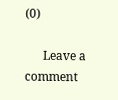(0)

      Leave a comment